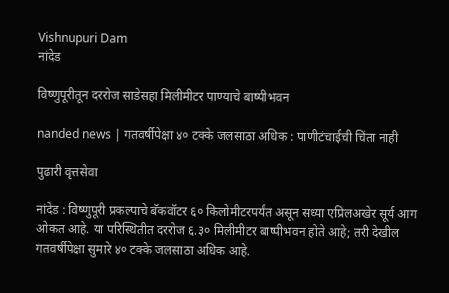Vishnupuri Dam
नांदेड

विष्णुपूरीतून दररोज साडेसहा मिलीमीटर पाण्याचे बाष्पीभवन

nanded news | गतवर्षीपेक्षा ४० टक्के जलसाठा अधिक : पाणीटंचाईची चिंता नाही

पुढारी वृत्तसेवा

नांदेड : विष्णुपूरी प्रकल्पाचे बॅकवॉटर ६० किलोमीटरपर्यंत असून सध्या एप्रिलअखेर सूर्य आग ओकत आहे. या परिस्थितीत दररोज ६.३० मिलीमीटर बाष्पीभवन होते आहे; तरी देखील गतवर्षीपेक्षा सुमारे ४० टक्के जलसाठा अधिक आहे.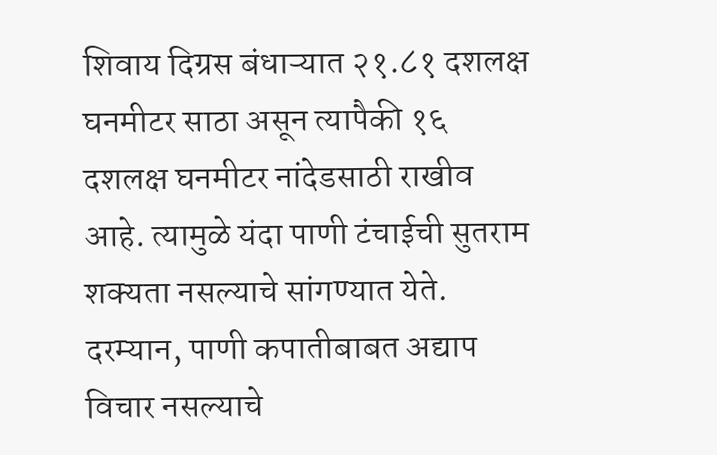शिवाय दिग्रस बंधाऱ्यात २१.८१ दशलक्ष घनमीटर साठा असून त्यापैकी १६ दशलक्ष घनमीटर नांदेडसाठी राखीव आहे. त्यामुळे यंदा पाणी टंचाईची सुतराम शक्यता नसल्याचे सांगण्यात येते. दरम्यान, पाणी कपातीबाबत अद्याप विचार नसल्याचे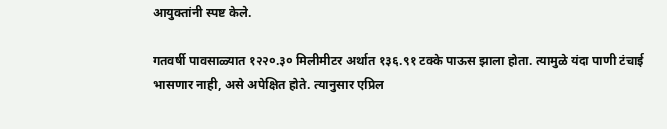आयुक्तांनी स्पष्ट केले.

गतवर्षी पावसाळ्यात १२२०.३० मिलीमीटर अर्थात १३६.९१ टक्के पाऊस झाला होता. त्यामुळे यंदा पाणी टंचाई भासणार नाही, असे अपेक्षित होते. त्यानुसार एप्रिल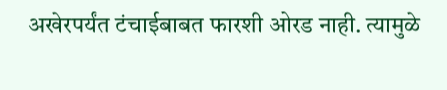अखेरपर्यंत टंचाईबाबत फारशी ओरड नाही. त्यामुळे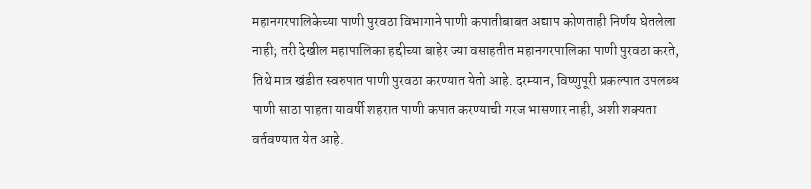महानगरपालिकेच्या पाणी पुरवठा विभागाने पाणी कपातीबाबत अद्याप कोणताही निर्णय घेतलेला नाही; तरी देखील महापालिका हद्दीच्या बाहेर ज्या वसाहतीत महानगरपालिका पाणी पुरवठा करते, तिथे मात्र खंडीत स्वरुपात पाणी पुरवठा करण्यात येतो आहे. दरम्यान, विष्णुपूरी प्रकल्पात उपलब्ध पाणी साठा पाहता यावर्षी शहरात पाणी कपात करण्याची गरज भासणार नाही, अशी शक्यता वर्तवण्यात येत आहे.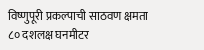विष्णुपूरी प्रकल्पाची साठवण क्षमता ८० दशलक्ष घनमीटर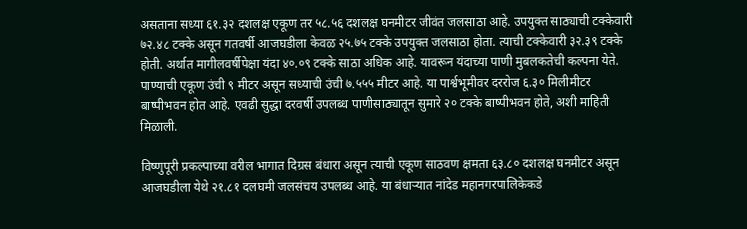असताना सध्या ६१.३२ दशलक्ष एकूण तर ५८.५६ दशलक्ष घनमीटर जीवंत जलसाठा आहे. उपयुक्त साठ्याची टक्केवारी ७२.४८ टक्के असून गतवर्षी आजघडीला केवळ २५.७५ टक्के उपयुक्त जलसाठा होता. त्याची टक्केवारी ३२.३९ टक्के होती. अर्थात मागीलवर्षीपेक्षा यंदा ४०.०९ टक्के साठा अधिक आहे. यावरून यंदाच्या पाणी मुबलकतेची कल्पना येते. पाण्याची एकूण उंची ९ मीटर असून सध्याची उंची ७.५५५ मीटर आहे. या पार्श्वभूमीवर दररोज ६.३० मिलीमीटर बाष्पीभवन होत आहे. एवढी सुद्धा दरवर्षी उपलब्ध पाणीसाठ्यातून सुमारे २० टक्के बाष्पीभवन होते, अशी माहिती मिळाली.

विष्णुपूरी प्रकल्पाच्या वरील भागात दिग्रस बंधारा असून त्याची एकूण साठवण क्षमता ६३.८० दशलक्ष घनमीटर असून आजघडीला येथे २१.८१ दलघमी जलसंचय उपलब्ध आहे. या बंधाऱ्यात नांदेड महानगरपालिकेकडे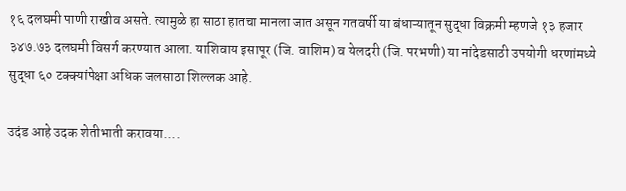१६ दलघमी पाणी राखीव असते. त्यामुळे हा साठा हातचा मानला जात असून गतवर्षी या बंधाऱ्यातून सुद्धा विक्रमी म्हणजे १३ हजार ३४७.७३ दलघमी विसर्ग करण्यात आला. याशिवाय इसापूर (जि. वाशिम) व येलदरी (जि. परभणी) या नांदेडसाठी उपयोगी धरणांमध्ये सुद्धा ६० टक्क्यांपेक्षा अधिक जलसाठा शिल्लक आहे.

उदंड आहे उदक शेतीभाती करावया....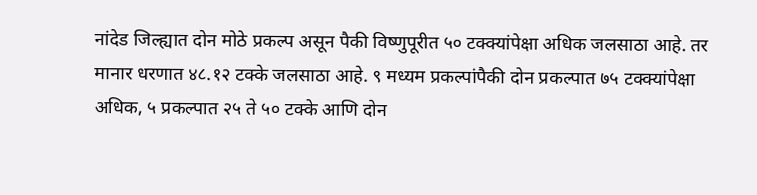नांदेड जिल्ह्यात दोन मोठे प्रकल्प असून पैकी विष्णुपूरीत ५० टक्क्यांपेक्षा अधिक जलसाठा आहे. तर मानार धरणात ४८.१२ टक्के जलसाठा आहे. ९ मध्यम प्रकल्पांपैकी दोन प्रकल्पात ७५ टक्क्यांपेक्षा अधिक, ५ प्रकल्पात २५ ते ५० टक्के आणि दोन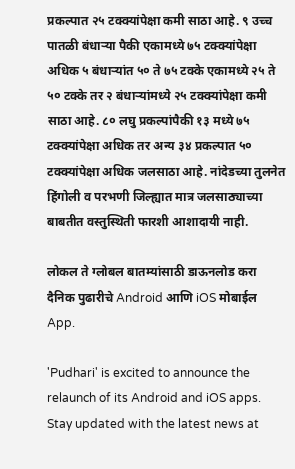प्रकल्पात २५ टक्क्यांपेक्षा कमी साठा आहे. ९ उच्च पातळी बंधाऱ्या पैकी एकामध्ये ७५ टक्क्यांपेक्षा अधिक ५ बंधाऱ्यांत ५० ते ७५ टक्के एकामध्ये २५ ते ५० टक्के तर २ बंधाऱ्यांमध्ये २५ टक्क्यांपेक्षा कमी साठा आहे. ८० लघु प्रकल्पांपैकी १३ मध्ये ७५ टक्क्यांपेक्षा अधिक तर अन्य ३४ प्रकल्पात ५० टक्क्यांपेक्षा अधिक जलसाठा आहे. नांदेडच्या तुलनेत हिंगोली व परभणी जिल्ह्यात मात्र जलसाठ्याच्या बाबतीत वस्तुस्थिती फारशी आशादायी नाही.

लोकल ते ग्लोबल बातम्यांसाठी डाऊनलोड करा दैनिक पुढारीचे Android आणि iOS मोबाईल App.

'Pudhari' is excited to announce the relaunch of its Android and iOS apps. Stay updated with the latest news at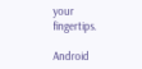your fingertips.

Android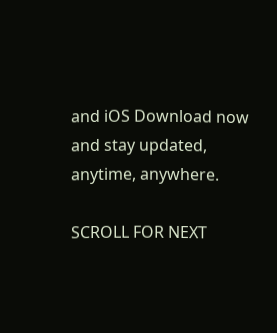and iOS Download now and stay updated, anytime, anywhere.

SCROLL FOR NEXT